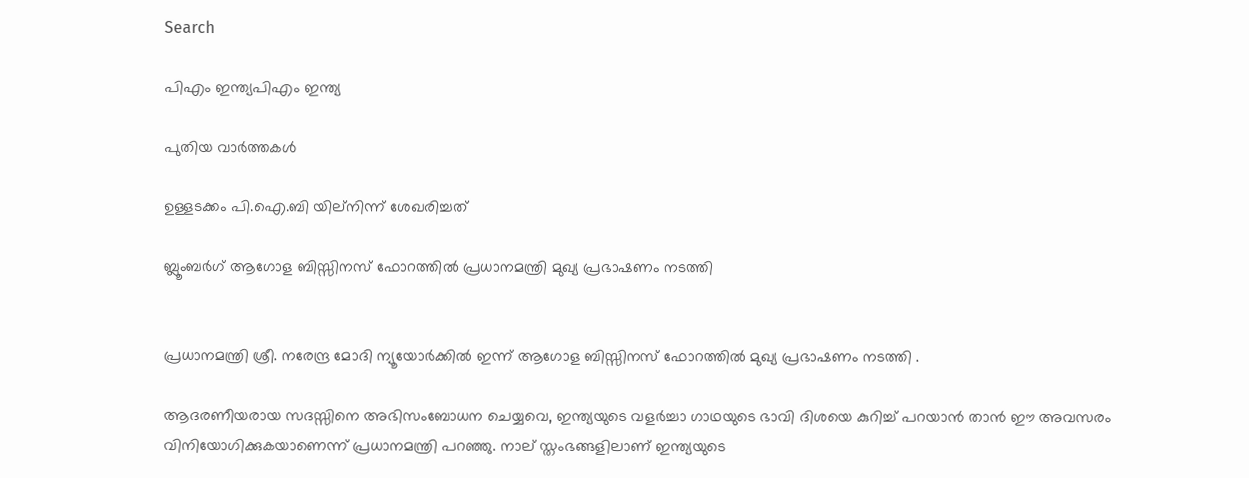Search

പിഎം ഇന്ത്യപിഎം ഇന്ത്യ

പുതിയ വാർത്തകൾ

ഉള്ളടക്കം പി.ഐ.ബി യില്നിന്ന് ശേഖരിച്ചത്

ബ്ലൂംബര്‍ഗ് ആഗോള ബിസ്സിനസ് ഫോറത്തില്‍ പ്രധാനമന്ത്രി മുഖ്യ പ്രഭാഷണം നടത്തി


പ്രധാനമന്ത്രി ശ്രീ. നരേന്ദ്ര മോദി ന്യൂയോര്‍ക്കില്‍ ഇന്ന് ആഗോള ബിസ്സിനസ് ഫോറത്തില്‍ മുഖ്യ പ്രഭാഷണം നടത്തി .

ആദരണീയരായ സദസ്സിനെ അഭിസംബോധന ചെയ്യവെ, ഇന്ത്യയുടെ വളര്‍ച്ചാ ഗാഥയുടെ ഭാവി ദിശയെ കുറിച്ച് പറയാന്‍ താന്‍ ഈ അവസരം വിനിയോഗിക്കുകയാണെന്ന് പ്രധാനമന്ത്രി പറഞ്ഞു. നാല് സ്തംഭങ്ങളിലാണ് ഇന്ത്യയുടെ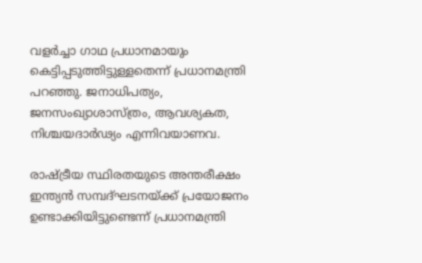വളര്‍ച്ചാ ഗാഥ പ്രധാനമായും കെട്ടിപ്പടുത്തിട്ടുള്ളതെന്ന് പ്രധാനമന്ത്രി പറഞ്ഞു. ജനാധിപത്യം, ജനസംഖ്യാശാസ്ത്രം, ആവശ്യകത, നിശ്ചയദാര്‍ഢ്യം എന്നിവയാണവ.

രാഷ്ട്രീയ സ്ഥിരതയുടെ അന്തരീക്ഷം ഇന്ത്യന്‍ സമ്പദ്ഘടനയ്ക്ക് പ്രയോജനം ഉണ്ടാക്കിയിട്ടുണ്ടെന്ന് പ്രധാനമന്ത്രി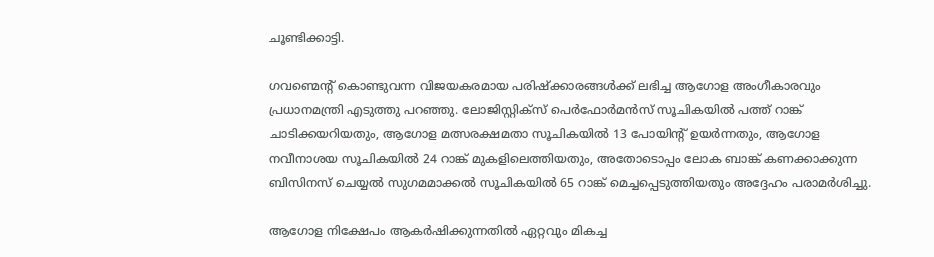ചൂണ്ടിക്കാട്ടി.

ഗവണ്മെന്റ് കൊണ്ടുവന്ന വിജയകരമായ പരിഷ്‌ക്കാരങ്ങള്‍ക്ക് ലഭിച്ച ആഗോള അംഗീകാരവും പ്രധാനമന്ത്രി എടുത്തു പറഞ്ഞു. ലോജിസ്റ്റിക്‌സ് പെര്‍ഫോര്‍മന്‍സ് സൂചികയില്‍ പത്ത് റാങ്ക് ചാടിക്കയറിയതും, ആഗോള മത്സരക്ഷമതാ സൂചികയില്‍ 13 പോയിന്റ് ഉയര്‍ന്നതും, ആഗോള നവീനാശയ സൂചികയില്‍ 24 റാങ്ക് മുകളിലെത്തിയതും, അതോടൊപ്പം ലോക ബാങ്ക് കണക്കാക്കുന്ന ബിസിനസ് ചെയ്യല്‍ സുഗമമാക്കല്‍ സൂചികയില്‍ 65 റാങ്ക് മെച്ചപ്പെടുത്തിയതും അദ്ദേഹം പരാമര്‍ശിച്ചു.

ആഗോള നിക്ഷേപം ആകര്‍ഷിക്കുന്നതില്‍ ഏറ്റവും മികച്ച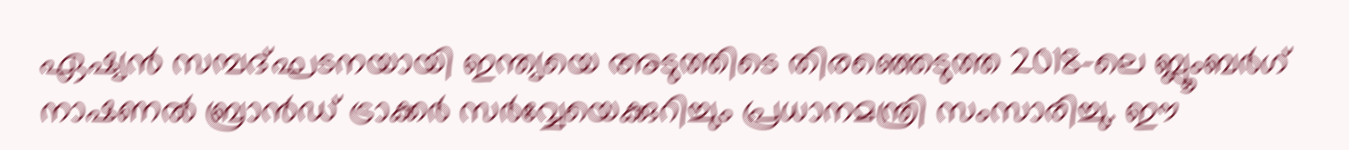ഏഷ്യന്‍ സമ്പദ്ഘടനയായി ഇന്ത്യയെ അടുത്തിടെ തിരഞ്ഞെടുത്ത 2018-ലെ ബ്ലൂംബര്‍ഗ് നാഷണല്‍ ബ്രാന്‍ഡ് ട്രാക്കര്‍ സര്‍വ്വേയെക്കുറിച്ചും പ്രധാനമന്ത്രി സംസാരിച്ചു. ഈ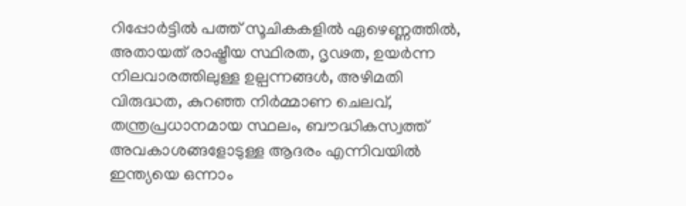റിപ്പോര്‍ട്ടില്‍ പത്ത് സൂചികകളില്‍ ഏഴെണ്ണത്തില്‍, അതായത് രാഷ്ട്രീയ സ്ഥിരത, ദൃഢത, ഉയര്‍ന്ന നിലവാരത്തിലുള്ള ഉല്പന്നങ്ങള്‍, അഴിമതി വിരുദ്ധത, കുറഞ്ഞ നിര്‍മ്മാണ ചെലവ്, തന്ത്രപ്രധാനമായ സ്ഥലം, ബൗദ്ധികസ്വത്ത് അവകാശങ്ങളോടുള്ള ആദരം എന്നിവയില്‍ ഇന്ത്യയെ ഒന്നാം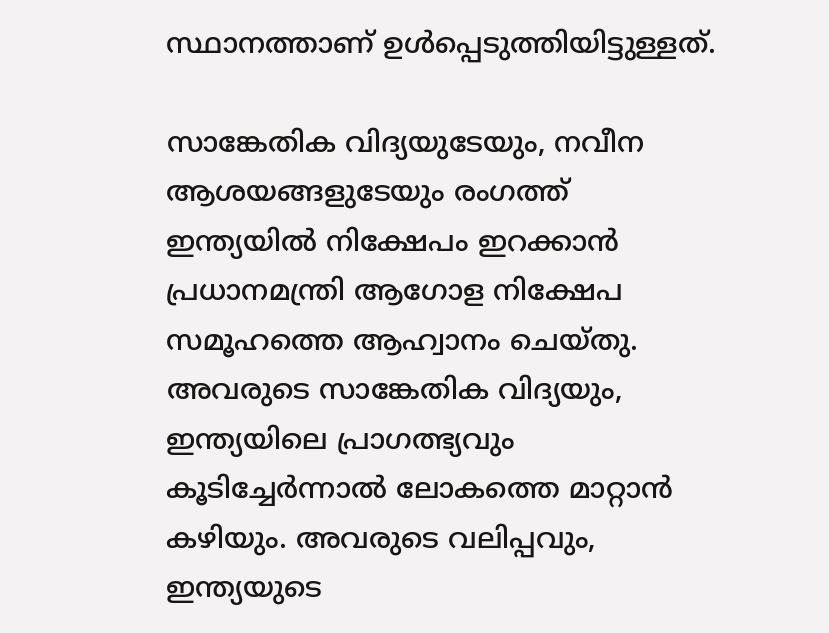സ്ഥാനത്താണ് ഉള്‍പ്പെടുത്തിയിട്ടുള്ളത്.

സാങ്കേതിക വിദ്യയുടേയും, നവീന ആശയങ്ങളുടേയും രംഗത്ത് ഇന്ത്യയില്‍ നിക്ഷേപം ഇറക്കാന്‍ പ്രധാനമന്ത്രി ആഗോള നിക്ഷേപ സമൂഹത്തെ ആഹ്വാനം ചെയ്തു. അവരുടെ സാങ്കേതിക വിദ്യയും, ഇന്ത്യയിലെ പ്രാഗത്ഭ്യവും കൂടിച്ചേര്‍ന്നാല്‍ ലോകത്തെ മാറ്റാന്‍ കഴിയും. അവരുടെ വലിപ്പവും, ഇന്ത്യയുടെ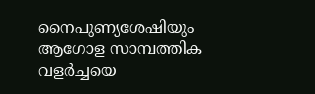നൈപുണ്യശേഷിയും ആഗോള സാമ്പത്തിക വളര്‍ച്ചയെ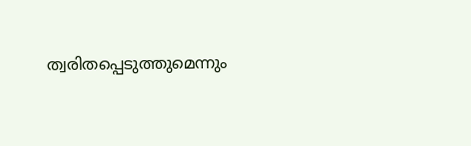ത്വരിതപ്പെടുത്തുമെന്നും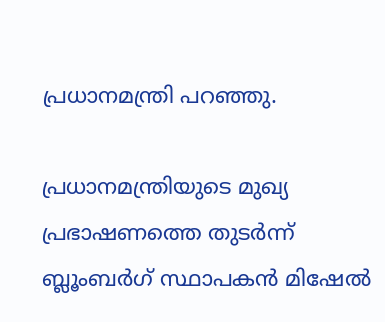പ്രധാനമന്ത്രി പറഞ്ഞു.

പ്രധാനമന്ത്രിയുടെ മുഖ്യ പ്രഭാഷണത്തെ തുടര്‍ന്ന് ബ്ലൂംബര്‍ഗ് സ്ഥാപകന്‍ മിഷേല്‍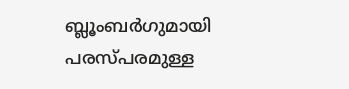ബ്ലൂംബര്‍ഗുമായി പരസ്പരമുള്ള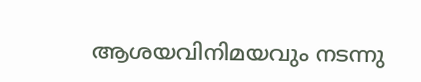ആശയവിനിമയവും നടന്നു